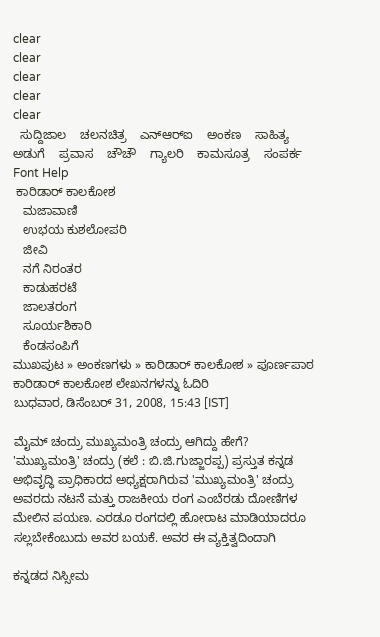clear
clear
clear
clear
clear
  ಸುದ್ದಿಜಾಲ    ಚಲನಚಿತ್ರ    ಎನ್‌ಆರ್‌ಐ    ಅಂಕಣ    ಸಾಹಿತ್ಯ    ಅಡುಗೆ    ಪ್ರವಾಸ    ಚೌಚೌ    ಗ್ಯಾಲರಿ    ಕಾಮಸೂತ್ರ    ಸಂಪರ್ಕ    Font Help
 ಕಾರಿಡಾರ್ ಕಾಲಕೋಶ
   ಮಜಾವಾಣಿ
   ಉಭಯ ಕುಶಲೋಪರಿ
   ಜೀವಿ
   ನಗೆ ನಿರಂತರ
   ಕಾಡುಹರಟೆ
   ಜಾಲತರಂಗ
   ಸೂರ್ಯಶಿಕಾರಿ
   ಕೆಂಡಸಂಪಿಗೆ
ಮುಖಪುಟ » ಅಂಕಣಗಳು » ಕಾರಿಡಾರ್ ಕಾಲಕೋಶ » ಪೂರ್ಣಪಾಠ
ಕಾರಿಡಾರ್ ಕಾಲಕೋಶ ಲೇಖನಗಳನ್ನು ಓದಿರಿ
ಬುಧವಾರ, ಡಿಸೆಂಬರ್ 31, 2008, 15:43 [IST]

ಮೈಮ್ ಚಂದ್ರು ಮುಖ್ಯಮಂತ್ರಿ ಚಂದ್ರು ಆಗಿದ್ದು ಹೇಗೆ?
'ಮುಖ್ಯಮಂತ್ರಿ' ಚಂದ್ರು (ಕಲೆ : ಬಿ.ಜಿ.ಗುಜ್ಜಾರಪ್ಪ) ಪ್ರಸ್ತುತ ಕನ್ನಡ ಅಭಿವೃದ್ಧಿ ಪ್ರಾಧಿಕಾರದ ಅಧ್ಯಕ್ಷರಾಗಿರುವ 'ಮುಖ್ಯಮಂತ್ರಿ' ಚಂದ್ರು ಅವರದು ನಟನೆ ಮತ್ತು ರಾಜಕೀಯ ರಂಗ ಎಂಬೆರಡು ದೋಣಿಗಳ ಮೇಲಿನ ಪಯಣ. ಎರಡೂ ರಂಗದಲ್ಲಿ ಹೋರಾಟ ಮಾಡಿಯಾದರೂ ಸಲ್ಲಬೇಕೆಂಬುದು ಅವರ ಬಯಕೆ. ಅವರ ಈ ವ್ಯಕ್ತಿತ್ವದಿಂದಾಗಿ

ಕನ್ನಡದ ನಿಸ್ಸೀಮ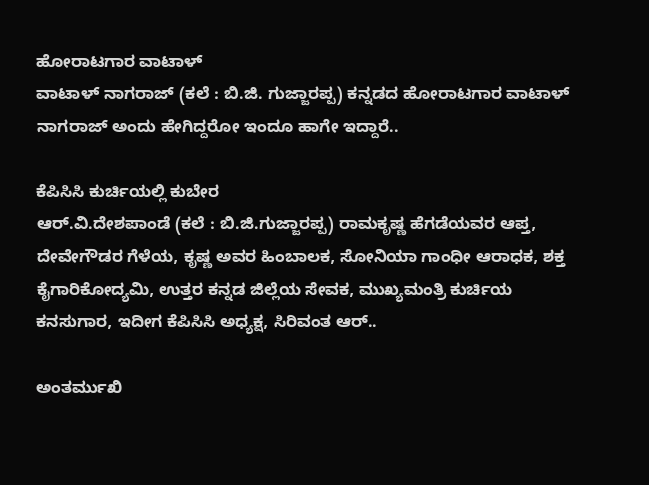ಹೋರಾಟಗಾರ ವಾಟಾಳ್
ವಾಟಾಳ್ ನಾಗರಾಜ್ (ಕಲೆ : ಬಿ.ಜಿ. ಗುಜ್ಜಾರಪ್ಪ) ಕನ್ನಡದ ಹೋರಾಟಗಾರ ವಾಟಾಳ್ ನಾಗರಾಜ್ ಅಂದು ಹೇಗಿದ್ದರೋ ಇಂದೂ ಹಾಗೇ ಇದ್ದಾರೆ..

ಕೆಪಿಸಿಸಿ ಕುರ್ಚಿಯಲ್ಲಿ ಕುಬೇರ
ಆರ್.ವಿ.ದೇಶಪಾಂಡೆ (ಕಲೆ : ಬಿ.ಜಿ.ಗುಜ್ಜಾರಪ್ಪ) ರಾಮಕೃಷ್ಣ ಹೆಗಡೆಯವರ ಆಪ್ತ, ದೇವೇಗೌಡರ ಗೆಳೆಯ, ಕೃಷ್ಣ ಅವರ ಹಿಂಬಾಲಕ, ಸೋನಿಯಾ ಗಾಂಧೀ ಆರಾಧಕ, ಶಕ್ತ ಕೈಗಾರಿಕೋದ್ಯಮಿ, ಉತ್ತರ ಕನ್ನಡ ಜಿಲ್ಲೆಯ ಸೇವಕ, ಮುಖ್ಯಮಂತ್ರಿ ಕುರ್ಚಿಯ ಕನಸುಗಾರ, ಇದೀಗ ಕೆಪಿಸಿಸಿ ಅಧ್ಯಕ್ಷ, ಸಿರಿವಂತ ಆರ್..

ಅಂತರ್ಮುಖಿ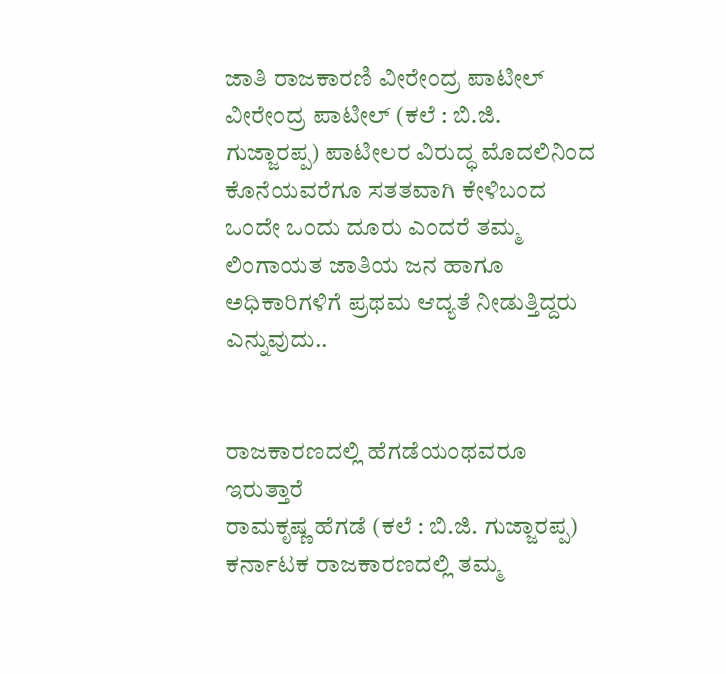ಜಾತಿ ರಾಜಕಾರಣಿ ವೀರೇಂದ್ರ ಪಾಟೀಲ್
ವೀರೇಂದ್ರ ಪಾಟೀಲ್ (ಕಲೆ : ಬಿ.ಜಿ. ಗುಜ್ಜಾರಪ್ಪ) ಪಾಟೀಲರ ವಿರುದ್ಧ ಮೊದಲಿನಿಂದ ಕೊನೆಯವರೆಗೂ ಸತತವಾಗಿ ಕೇಳಿಬಂದ ಒಂದೇ ಒಂದು ದೂರು ಎಂದರೆ ತಮ್ಮ ಲಿಂಗಾಯತ ಜಾತಿಯ ಜನ ಹಾಗೂ ಅಧಿಕಾರಿಗಳಿಗೆ ಪ್ರಥಮ ಆದ್ಯತೆ ನೀಡುತ್ತಿದ್ದರು ಎನ್ನುವುದು..


ರಾಜಕಾರಣದಲ್ಲಿ ಹೆಗಡೆಯಂಥವರೂ ಇರುತ್ತಾರೆ
ರಾಮಕೃಷ್ಣ ಹೆಗಡೆ (ಕಲೆ : ಬಿ.ಜಿ. ಗುಜ್ಜಾರಪ್ಪ) ಕರ್ನಾಟಕ ರಾಜಕಾರಣದಲ್ಲಿ ತಮ್ಮ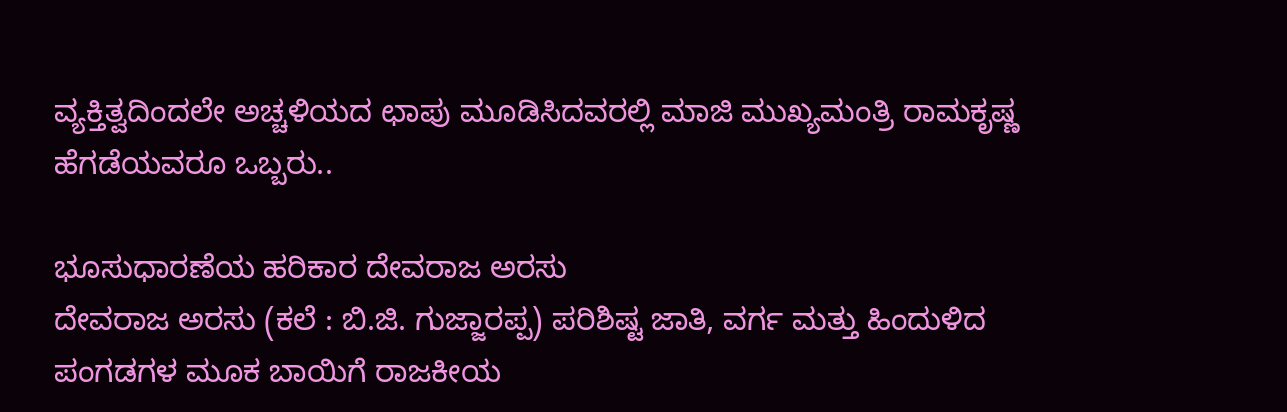ವ್ಯಕ್ತಿತ್ವದಿಂದಲೇ ಅಚ್ಚಳಿಯದ ಛಾಪು ಮೂಡಿಸಿದವರಲ್ಲಿ ಮಾಜಿ ಮುಖ್ಯಮಂತ್ರಿ ರಾಮಕೃಷ್ಣ ಹೆಗಡೆಯವರೂ ಒಬ್ಬರು..

ಭೂಸುಧಾರಣೆಯ ಹರಿಕಾರ ದೇವರಾಜ ಅರಸು
ದೇವರಾಜ ಅರಸು (ಕಲೆ : ಬಿ.ಜಿ. ಗುಜ್ಜಾರಪ್ಪ) ಪರಿಶಿಷ್ಟ ಜಾತಿ, ವರ್ಗ ಮತ್ತು ಹಿಂದುಳಿದ ಪಂಗಡಗಳ ಮೂಕ ಬಾಯಿಗೆ ರಾಜಕೀಯ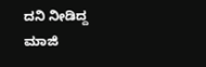ದನಿ ನೀಡಿದ್ದ ಮಾಜಿ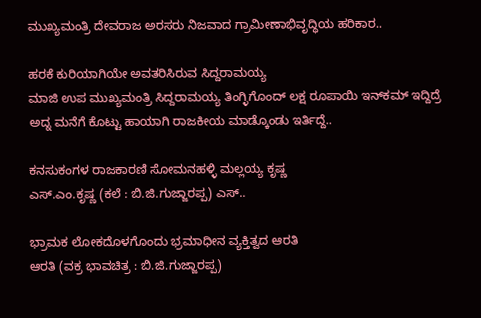ಮುಖ್ಯಮಂತ್ರಿ ದೇವರಾಜ ಅರಸರು ನಿಜವಾದ ಗ್ರಾಮೀಣಾಭಿವೃದ್ಧಿಯ ಹರಿಕಾರ..

ಹರಕೆ ಕುರಿಯಾಗಿಯೇ ಅವತರಿಸಿರುವ ಸಿದ್ದರಾಮಯ್ಯ
ಮಾಜಿ ಉಪ ಮುಖ್ಯಮಂತ್ರಿ ಸಿದ್ದರಾಮಯ್ಯ ತಿಂಗ್ಳಿಗೊಂದ್ ಲಕ್ಷ ರೂಪಾಯಿ ಇನ್‌ಕಮ್ ಇದ್ದಿದ್ರೆ ಅದ್ನ ಮನೆಗೆ ಕೊಟ್ಟು ಹಾಯಾಗಿ ರಾಜಕೀಯ ಮಾಡ್ಕೊಂಡು ಇರ್ತಿದ್ದೆ..

ಕನಸುಕಂಗಳ ರಾಜಕಾರಣಿ ಸೋಮನಹಳ್ಳಿ ಮಲ್ಲಯ್ಯ ಕೃಷ್ಣ
ಎಸ್.ಎಂ.ಕೃಷ್ಣ (ಕಲೆ : ಬಿ.ಜಿ.ಗುಜ್ಜಾರಪ್ಪ) ಎಸ್..

ಭ್ರಾಮಕ ಲೋಕದೊಳಗೊಂದು ಭ್ರಮಾಧೀನ ವ್ಯಕ್ತಿತ್ವದ ಆರತಿ
ಆರತಿ (ವಕ್ರ ಭಾವಚಿತ್ರ : ಬಿ.ಜಿ.ಗುಜ್ಜಾರಪ್ಪ)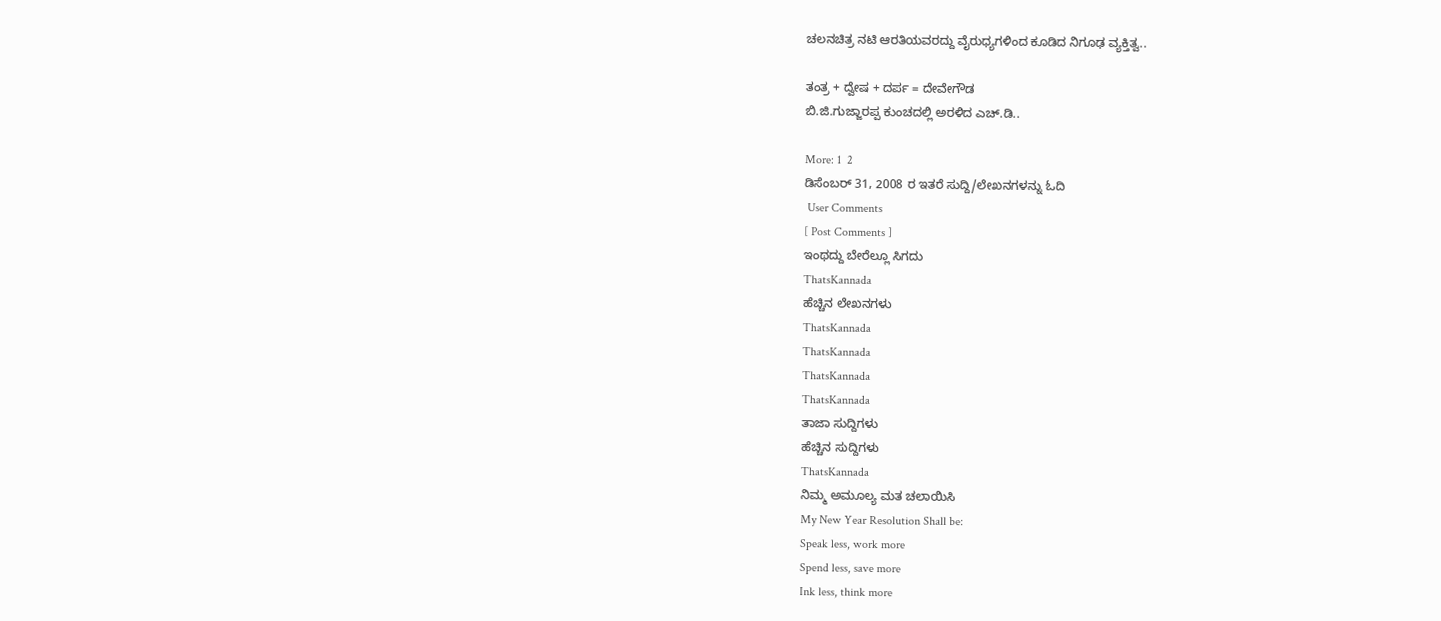ಚಲನಚಿತ್ರ ನಟಿ ಆರತಿಯವರದ್ದು ವೈರುಧ್ಯಗಳಿಂದ ಕೂಡಿದ ನಿಗೂಢ ವ್ಯಕ್ತಿತ್ವ..

ತಂತ್ರ + ದ್ವೇಷ + ದರ್ಪ = ದೇವೇಗೌಡ
ಬಿ.ಜಿ.ಗುಜ್ಜಾರಪ್ಪ ಕುಂಚದಲ್ಲಿ ಅರಳಿದ ಎಚ್.ಡಿ..

More: 1  2
ಡಿಸೆಂಬರ್ 31, 2008 ರ ಇತರೆ ಸುದ್ದಿ/ಲೇಖನಗಳನ್ನು ಓದಿ
 User Comments
[ Post Comments ]
ಇಂಥದ್ದು ಬೇರೆಲ್ಲೂ ಸಿಗದು
ThatsKannada
ಹೆಚ್ಚಿನ ಲೇಖನಗಳು
ThatsKannada
ThatsKannada
ThatsKannada
ThatsKannada
ತಾಜಾ ಸುದ್ದಿಗಳು
ಹೆಚ್ಚಿನ ಸುದ್ದಿಗಳು
ThatsKannada
ನಿಮ್ಮ ಅಮೂಲ್ಯ ಮತ ಚಲಾಯಿಸಿ
My New Year Resolution Shall be:
Speak less, work more
Spend less, save more
Ink less, think more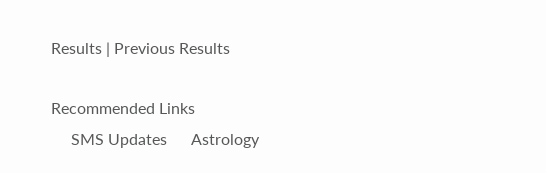Results | Previous Results

Recommended Links
     SMS Updates      Astrology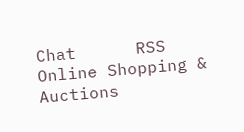Chat      RSS      Online Shopping & Auctions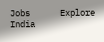Jobs      Explore India